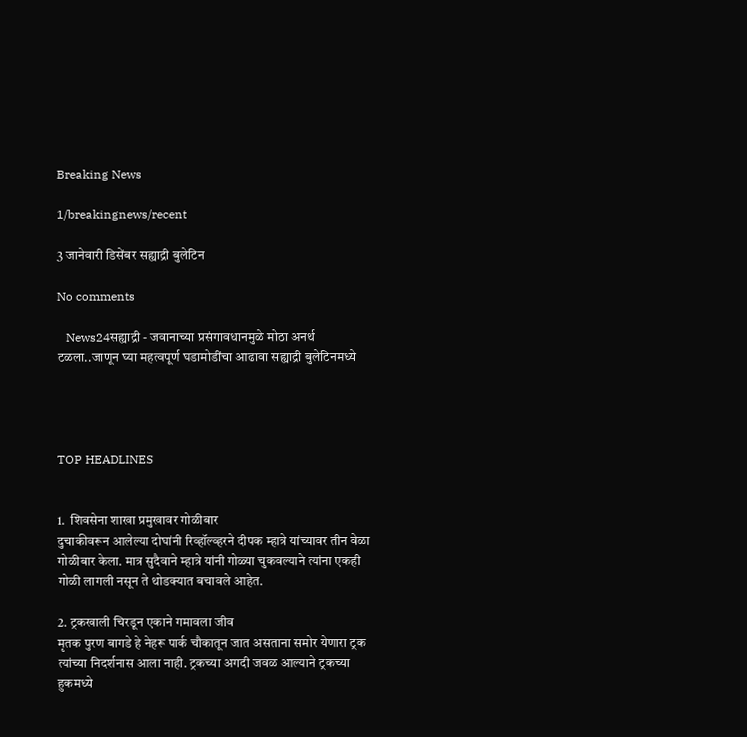Breaking News

1/breakingnews/recent

3 जानेवारी डिसेंबर सह्याद्री बुलेटिन

No comments

   News24सह्याद्री - जवानाच्या प्रसंगावधानमुळे मोठा अनर्थ टळला..जाणून घ्या महत्वपूर्ण घडामोडींचा आढावा सह्याद्री बुलेटिनमध्ये




TOP HEADLINES


1.  शिवसेना शाखा प्रमुखावर गोळीबार
दुचाकीवरून आलेल्या दोघांनी रिव्हॉल्व्हरने दीपक म्हात्रे यांच्यावर तीन वेळा गोळीबार केला. मात्र सुदैवाने म्हात्रे यांनी गोळ्या चुकवल्याने त्यांना एकही गोळी लागली नसून ते थोडक्यात बचावले आहेत.

2. ट्रकखाली चिरडून एकाने गमावला जीव
मृतक पुरण बागडे हे नेहरू पार्क चौकातून जात असताना समोर येणारा ट्रक त्यांच्या निदर्शनास आला नाही. ट्रकच्या अगदी जवळ आल्याने ट्रकच्या हुकमध्ये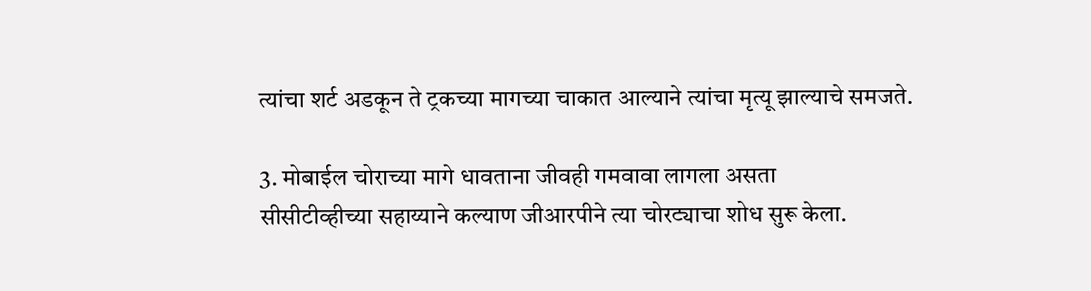त्यांचा शर्ट अडकून ते ट्रकच्या मागच्या चाकात आल्याने त्यांचा मृत्यू झाल्याचे समजते.

3. मोबाईल चोराच्या मागे धावताना जीवही गमवावा लागला असता
सीसीटीव्हीच्या सहाय्याने कल्याण जीआरपीने त्या चोरट्याचा शोध सुरू केला.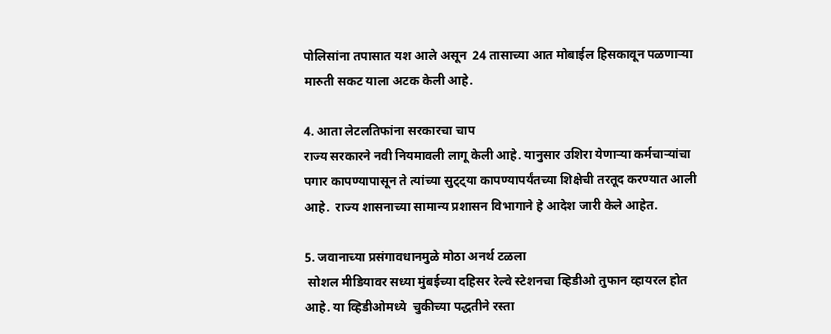पोलिसांना तपासात यश आले असून  24 तासाच्या आत मोबाईल हिसकावून पळणाऱ्या मारुती सकट याला अटक केली आहे.

4. आता लेटलतिफांना सरकारचा चाप
राज्य सरकारने नवी नियमावली लागू केली आहे. यानुसार उशिरा येणाऱ्या कर्मचाऱ्यांचा पगार कापण्यापासून ते त्यांच्या सुट्ट्या कापण्यापर्यंतच्या शिक्षेची तरतूद करण्यात आली आहे.  राज्य शासनाच्या सामान्य प्रशासन विभागाने हे आदेश जारी केले आहेत.

5. जवानाच्या प्रसंगावधानमुळे मोठा अनर्थ टळला
 सोशल मीडियावर सध्या मुंबईच्या दहिसर रेल्वे स्टेशनचा व्हिडीओ तुफान व्हायरल होत आहे. या व्हिडीओमध्ये  चुकीच्या पद्धतीने रस्ता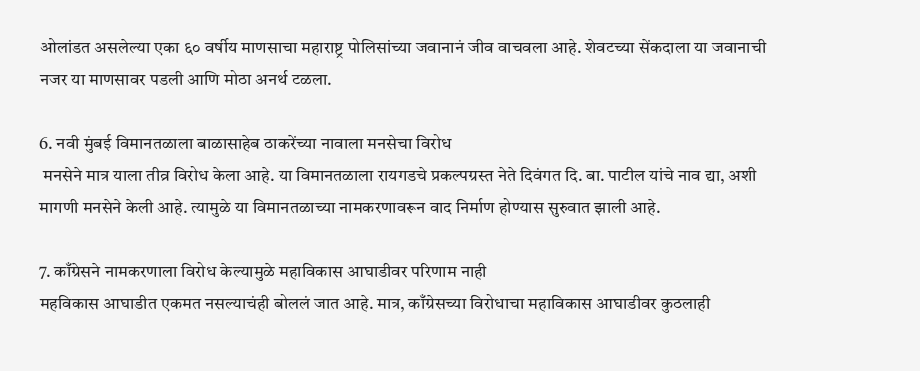ओलांडत असलेल्या एका ६० वर्षीय माणसाचा महाराष्ट्र पोलिसांच्या जवानानं जीव वाचवला आहे. शेवटच्या सेंकदाला या जवानाची नजर या माणसावर पडली आणि मोठा अनर्थ टळला.

6. नवी मुंबई विमानतळाला बाळासाहेब ठाकरेंच्या नावाला मनसेचा विरोध
 मनसेने मात्र याला तीव्र विरोध केला आहे. या विमानतळाला रायगडचे प्रकल्पग्रस्त नेते दिवंगत दि. बा. पाटील यांचे नाव द्या, अशी मागणी मनसेने केली आहे. त्यामुळे या विमानतळाच्या नामकरणावरून वाद निर्माण होण्यास सुरुवात झाली आहे.

7. काँग्रेसने नामकरणाला विरोध केल्यामुळे महाविकास आघाडीवर परिणाम नाही
महविकास आघाडीत एकमत नसल्याचंही बोललं जात आहे. मात्र, काँग्रेसच्या विरोधाचा महाविकास आघाडीवर कुठलाही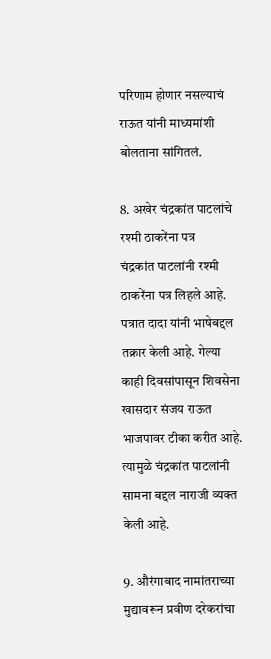परिणाम होणार नसल्याचं राऊत यांनी माध्यमांशी बोलताना सांगितलं.

8. अखेर चंद्रकांत पाटलांचे रश्मी ठाकरेंना पत्र
चंद्रकांत पाटलांनी रश्मी ठाकरेंना पत्र लिहले आहे. पत्रात दादा यांनी भाषेबद्दल तक्रार केली आहे. गेल्या काही दिवसांपासून शिवसेना खासदार संजय राऊत भाजपावर टीका करीत आहे. त्यामुळे चंद्रकांत पाटलांनी सामना बद्दल नाराजी व्यक्त केली आहे.

9. औरंगाबाद नामांतराच्या मुद्यावरून प्रवीण दरेकरांचा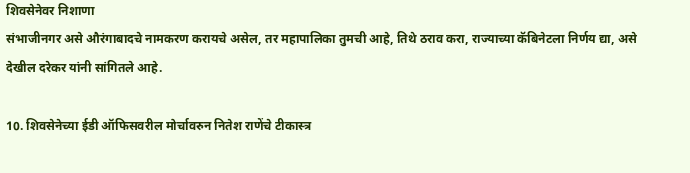शिवसेनेवर निशाणा
संभाजीनगर असे औरंगाबादचे नामकरण करायचे असेल, तर महापालिका तुमची आहे, तिथे ठराव करा, राज्याच्या कॅबिनेटला निर्णय द्या, असे देखील दरेकर यांनी सांगितले आहे.

10. शिवसेनेच्या ईडी ऑफिसवरील मोर्चावरुन नितेश राणेंचे टीकास्त्र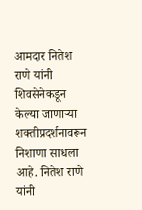आमदार नितेश राणे यांनी शिवसेनेकडून केल्या जाणाऱ्या शक्तीप्रदर्शनावरून निशाणा साधला आहे. नितेश राणे यांनी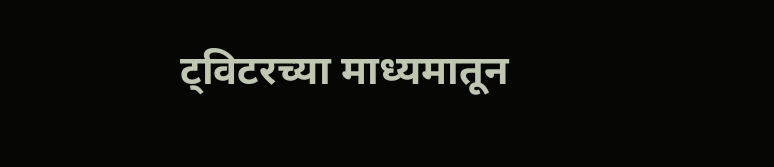ट्विटरच्या माध्यमातून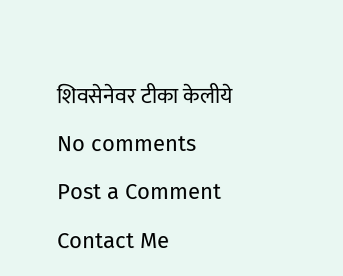शिवसेनेवर टीका केलीये

No comments

Post a Comment

Contact Me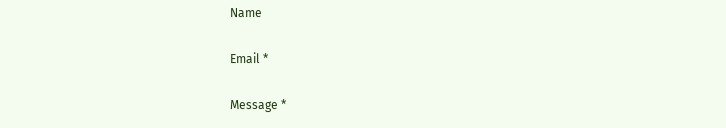Name

Email *

Message *